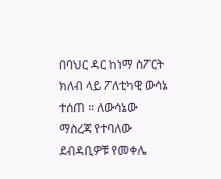በባህር ዳር ከነማ ስፖርት ክለብ ላይ ፖለቲካዊ ውሳኔ ተሰጠ ። ለውሳኔው ማስረጃ የተባለው ደብዳቢዎቹ የመቀሌ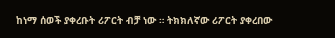ከነማ ሰወች ያቀረቡት ሪፖርት ብቻ ነው ። ትክክለኛው ሪፖርት ያቀረበው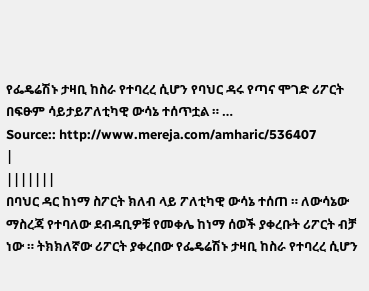የፌዴሬሽኑ ታዛቢ ከስራ የተባረረ ሲሆን የባህር ዳሩ የጣና ሞገድ ሪፖርት በፍፁም ሳይታይፖለቲካዊ ውሳኔ ተሰጥቷል ። …
Source:: http://www.mereja.com/amharic/536407
|
|||||||
በባህር ዳር ከነማ ስፖርት ክለብ ላይ ፖለቲካዊ ውሳኔ ተሰጠ ። ለውሳኔው ማስረጃ የተባለው ደብዳቢዎቹ የመቀሌ ከነማ ሰወች ያቀረቡት ሪፖርት ብቻ ነው ። ትክክለኛው ሪፖርት ያቀረበው የፌዴሬሽኑ ታዛቢ ከስራ የተባረረ ሲሆን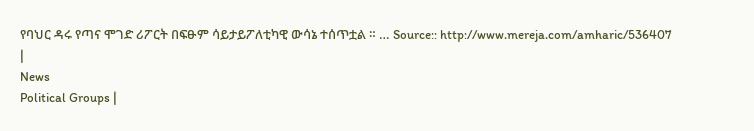የባህር ዳሩ የጣና ሞገድ ሪፖርት በፍፁም ሳይታይፖለቲካዊ ውሳኔ ተሰጥቷል ። … Source:: http://www.mereja.com/amharic/536407 |
News
Political Groups |